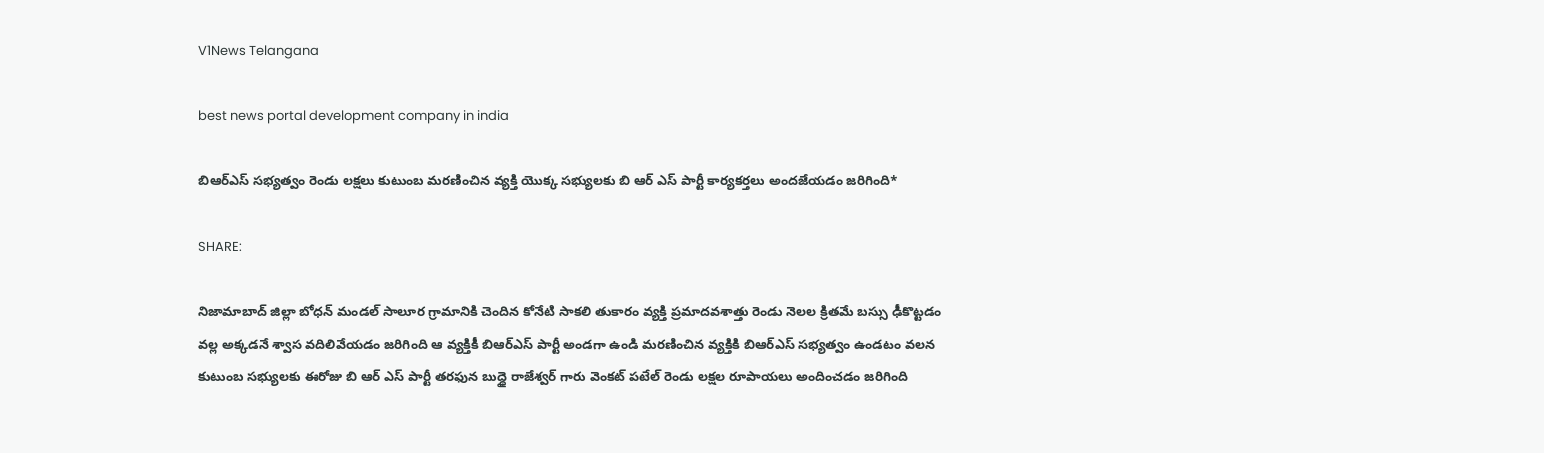V1News Telangana

best news portal development company in india

బిఆర్ఎస్ సభ్యత్వం రెండు లక్షలు కుటుంబ మరణించిన వ్యక్తి యొక్క సభ్యులకు బి ఆర్ ఎస్ పార్టీ కార్యకర్తలు అందజేయడం జరిగింది*

SHARE:

నిజామాబాద్ జిల్లా బోధన్ మండల్ సాలూర గ్రామానికి చెందిన కోనేటి సాకలి తుకారం వ్యక్తి ప్రమాదవశాత్తు రెండు నెలల క్రితమే బస్సు ఢీకొట్టడం వల్ల అక్కడనే శ్వాస వదిలివేయడం జరిగింది ఆ వ్యక్తికీ బిఆర్ఎస్ పార్టీ అండగా ఉండి మరణించిన వ్యక్తికి బిఆర్ఎస్ సభ్యత్వం ఉండటం వలన కుటుంబ సభ్యులకు ఈరోజు బి ఆర్ ఎస్ పార్టీ తరఫున బుద్ధై రాజేశ్వర్ గారు వెంకట్ పటేల్ రెండు లక్షల రూపాయలు అందించడం జరిగింది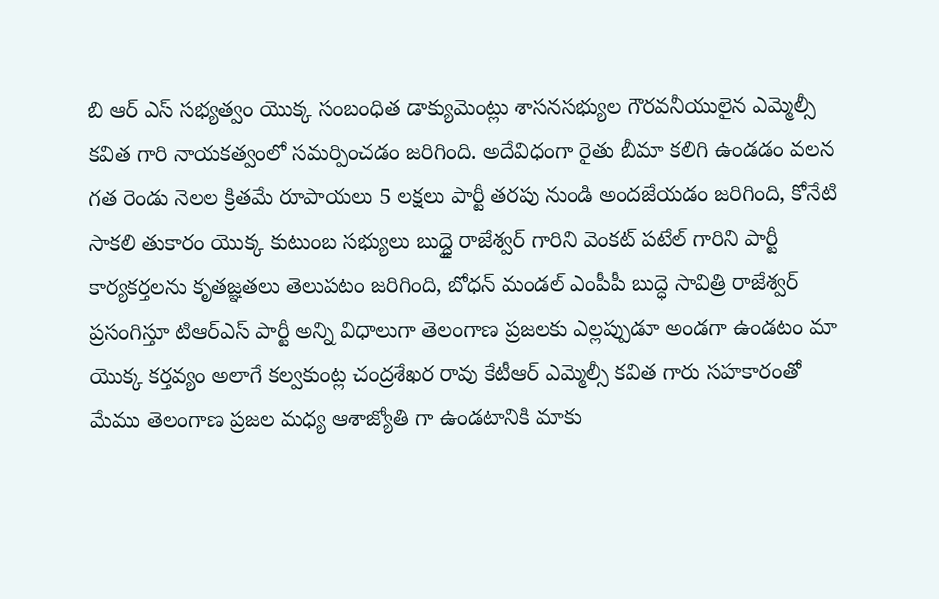బి ఆర్ ఎస్ సభ్యత్వం యొక్క సంబంధిత డాక్యుమెంట్లు శాసనసభ్యుల గౌరవనీయులైన ఎమ్మెల్సీ కవిత గారి నాయకత్వంలో సమర్పించడం జరిగింది. అదేవిధంగా రైతు బీమా కలిగి ఉండడం వలన గత రెండు నెలల క్రితమే రూపాయలు 5 లక్షలు పార్టీ తరపు నుండి అందజేయడం జరిగింది, కోనేటి సాకలి తుకారం యొక్క కుటుంబ సభ్యులు బుద్ధై రాజేశ్వర్ గారిని వెంకట్ పటేల్ గారిని పార్టీ కార్యకర్తలను కృతజ్ఞతలు తెలుపటం జరిగింది, బోధన్ మండల్ ఎంపీపీ బుద్ధె సావిత్రి రాజేశ్వర్ ప్రసంగిస్తూ టిఆర్ఎస్ పార్టీ అన్ని విధాలుగా తెలంగాణ ప్రజలకు ఎల్లప్పుడూ అండగా ఉండటం మా యొక్క కర్తవ్యం అలాగే కల్వకుంట్ల చంద్రశేఖర రావు కేటీఆర్ ఎమ్మెల్సీ కవిత గారు సహకారంతో మేము తెలంగాణ ప్రజల మధ్య ఆశాజ్యోతి గా ఉండటానికి మాకు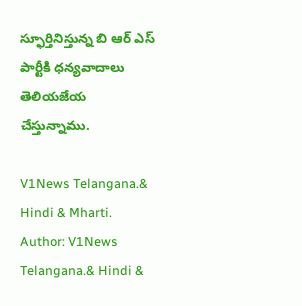స్ఫూర్తినిస్తున్న బి ఆర్ ఎస్ పార్టీకి ధన్యవాదాలు తెలియజేయ చేస్తున్నాము.

V1News Telangana.& Hindi & Mharti.
Author: V1News Telangana.& Hindi &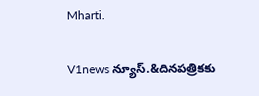Mharti.

V1news న్యూస్.&దినపత్రికకు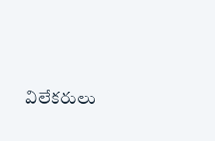విలేకరులు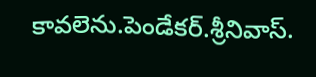కావలెను.పెండేకర్.శ్రీనివాస్.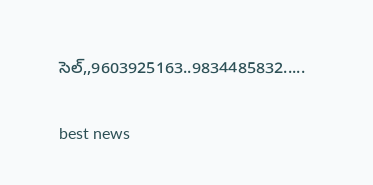సెల్,,9603925163..9834485832.....

best news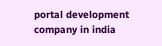portal development company in india